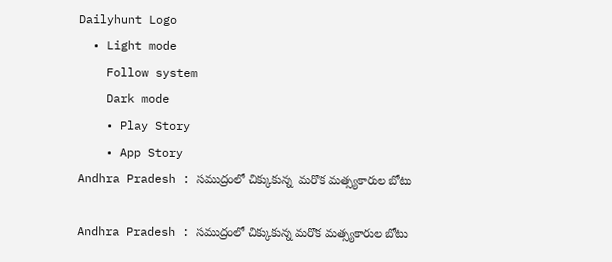Dailyhunt Logo
  • Light mode
    Follow system
    Dark mode
    • Play Story
    • App Story
Andhra Pradesh : సముద్రంలో చిక్కుకున్న  మరొక మత్స్యకారుల బోటు

Andhra Pradesh : సముద్రంలో చిక్కుకున్న మరొక మత్స్యకారుల బోటు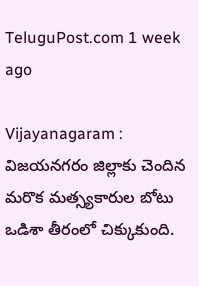TeluguPost.com 1 week ago

Vijayanagaram : విజయనగరం జిల్లాకు చెందిన మరొక మత్స్యకారుల బోటు ఒడిశా తీరంలో చిక్కుకుంది.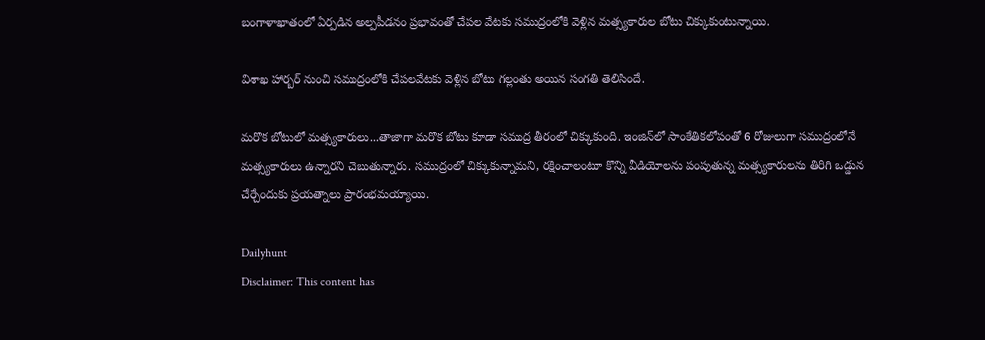బంగాళాఖాతంలో ఏర్పడిన అల్పపీడనం ప్రభావంతో చేపల వేటకు సముద్రంలోకి వెళ్లిన మత్స్యకారుల బోటు చిక్కుకుంటున్నాయి.

విశాఖ హార్బర్ నుంచి సముద్రంలోకి చేపలవేటకు వెళ్లిన బోటు గల్లంతు అయిన సంగతి తెలిసిందే.

మరొక బోటులో మత్స్యకారులు...తాజాగా మరొక బోటు కూడా సముద్ర తీరంలో చిక్కుకుంది. ఇంజిన్‌లో సాంకేతికలోపంతో 6 రోజులుగా సముద్రంలోనే మత్స్యకారులు ఉన్నారని చెబుతున్నారు. సముద్రంలో చిక్కుకున్నామని, రక్షించాలంటూ కొన్ని వీడియోలను పంపుతున్న మత్స్యకారులను తిరిగి ఒడ్డున చేర్చేందుకు ప్రయత్నాలు ప్రారంభమయ్యాయి.

Dailyhunt
Disclaimer: This content has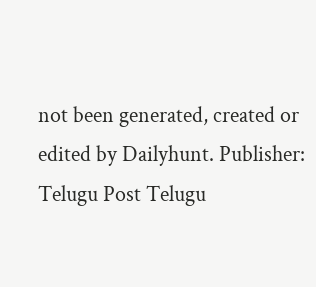not been generated, created or edited by Dailyhunt. Publisher: Telugu Post Telugu